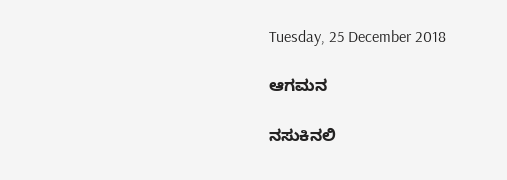Tuesday, 25 December 2018

ಆಗಮನ

ನಸುಕಿನಲಿ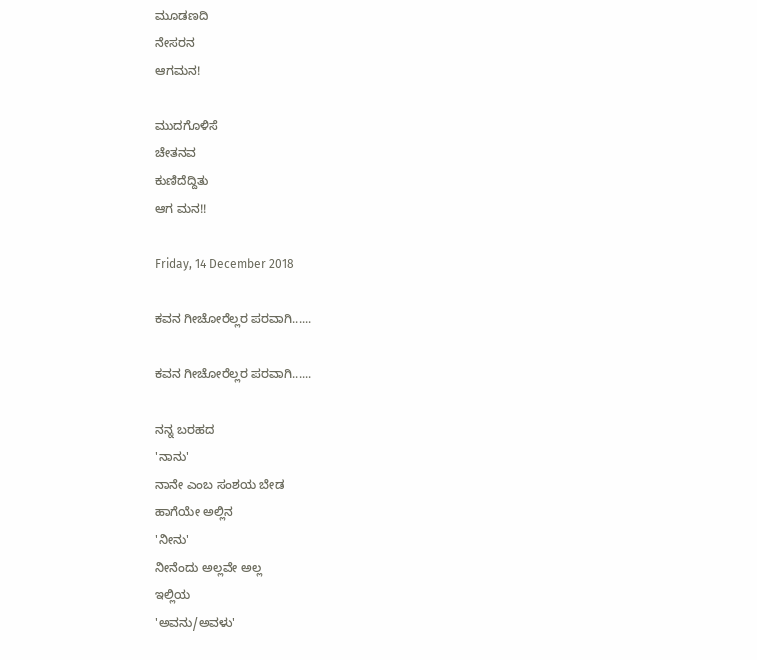ಮೂಡಣದಿ
ನೇಸರನ
ಆಗಮನ!

ಮುದಗೊಳಿಸೆ
ಚೇತನವ
ಕುಣಿದೆದ್ದಿತು
ಆಗ ಮನ!!

Friday, 14 December 2018

ಕವನ ಗೀಚೋರೆಲ್ಲರ ಪರವಾಗಿ......

ಕವನ ಗೀಚೋರೆಲ್ಲರ ಪರವಾಗಿ......

ನನ್ನ ಬರಹದ
'ನಾನು'
ನಾನೇ ಎಂಬ ಸಂಶಯ ಬೇಡ
ಹಾಗೆಯೇ ಅಲ್ಲಿನ
'ನೀನು'
ನೀನೆಂದು ಅಲ್ಲವೇ ಅಲ್ಲ
ಇಲ್ಲಿಯ
'ಅವನು/ಅವಳು'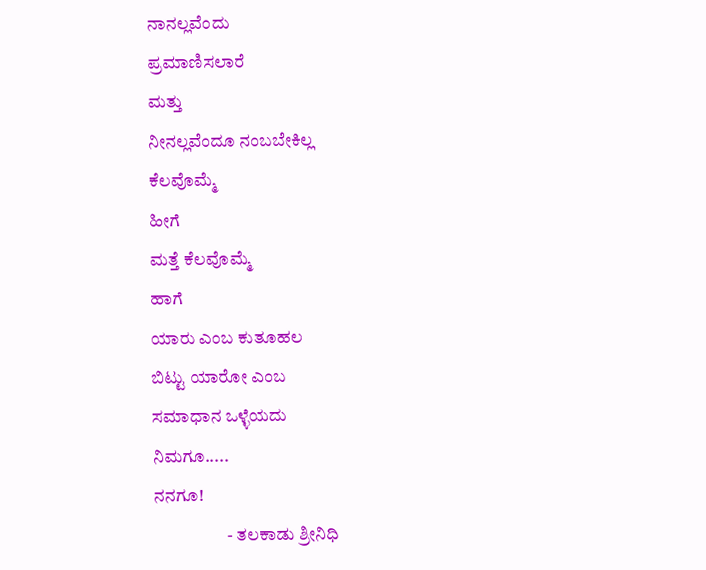ನಾನಲ್ಲವೆಂದು
ಪ್ರಮಾಣಿಸಲಾರೆ
ಮತ್ತು
ನೀನಲ್ಲವೆಂದೂ ನಂಬಬೇಕಿಲ್ಲ
ಕೆಲವೊಮ್ಮೆ
ಹೀಗೆ
ಮತ್ತೆ ಕೆಲವೊಮ್ಮೆ
ಹಾಗೆ
ಯಾರು ಎಂಬ ಕುತೂಹಲ
ಬಿಟ್ಟು ಯಾರೋ ಎಂಬ
ಸಮಾಧಾನ ಒಳ್ಳೆಯದು
ನಿಮಗೂ.....
ನನಗೂ!
                     - ತಲಕಾಡು ಶ್ರೀನಿಧಿ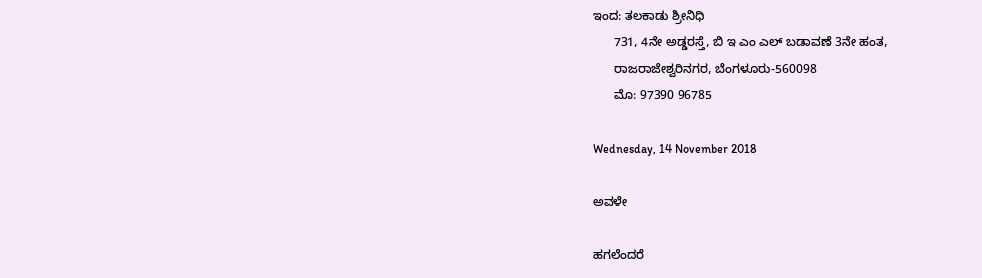ಇಂದ: ತಲಕಾಡು ಶ್ರೀನಿಧಿ
      731, 4ನೇ ಅಡ್ಡರಸ್ತೆ, ಬಿ ಇ ಎಂ ಎಲ್ ಬಡಾವಣೆ 3ನೇ ಹಂತ,
      ರಾಜರಾಜೇಶ್ವರಿನಗರ, ಬೆಂಗಳೂರು-560098
      ಮೊ: 97390 96785

Wednesday, 14 November 2018

ಅವಳೇ

ಹಗಲೆಂದರೆ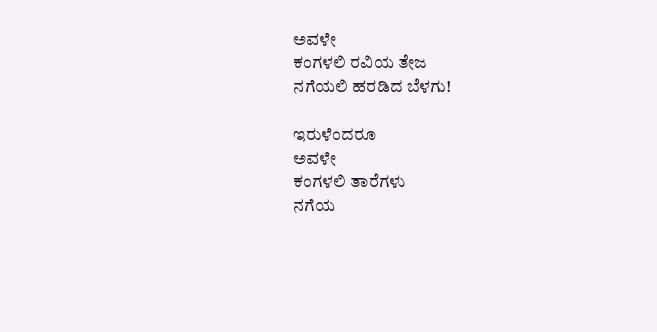ಅವಳೇ
ಕಂಗಳಲಿ ರವಿಯ ತೇಜ
ನಗೆಯಲಿ ಹರಡಿದ ಬೆಳಗು!

ಇರುಳೆಂದರೂ
ಅವಳೇ
ಕಂಗಳಲಿ ತಾರೆಗಳು
ನಗೆಯ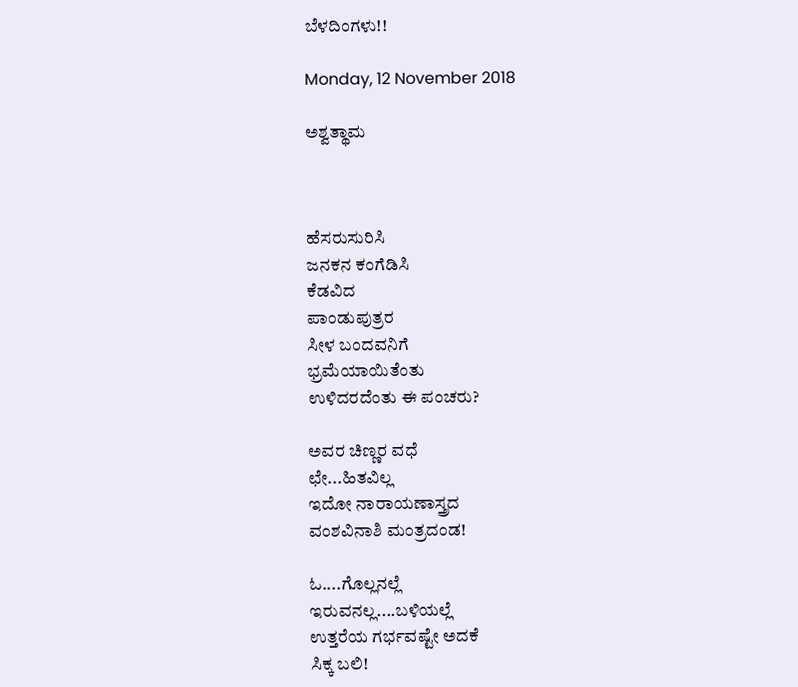ಬೆಳದಿಂಗಳು!!

Monday, 12 November 2018

ಅಶ್ವತ್ಥಾಮ



ಹೆಸರುಸುರಿಸಿ
ಜನಕನ ಕಂಗೆಡಿಸಿ
ಕೆಡವಿದ
ಪಾಂಡುಪುತ್ರರ
ಸೀಳ ಬಂದವನಿಗೆ
ಭ್ರಮೆಯಾಯಿತೆಂತು
ಉಳಿದರದೆಂತು ಈ ಪಂಚರು?

ಅವರ ಚಿಣ್ಣರ ವಧೆ
ಛೇ...ಹಿತವಿಲ್ಲ
ಇದೋ ನಾರಾಯಣಾಸ್ತ್ರದ
ವಂಶವಿನಾಶಿ ಮಂತ್ರದಂಡ!

ಓ....ಗೊಲ್ಲನಲ್ಲೆ
ಇರುವನಲ್ಲ....ಬಳಿಯಲ್ಲೆ
ಉತ್ತರೆಯ ಗರ್ಭವಷ್ಟೇ ಅದಕೆ
ಸಿಕ್ಕ ಬಲಿ!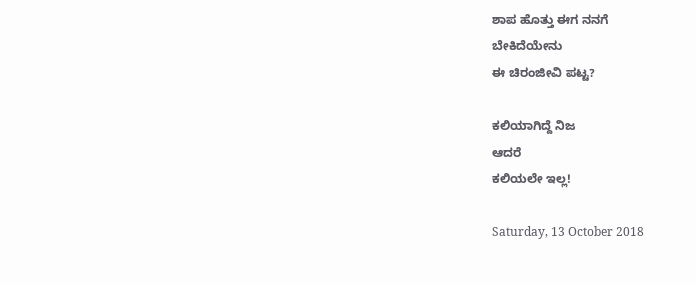ಶಾಪ ಹೊತ್ತು ಈಗ ನನಗೆ
ಬೇಕಿದೆಯೇನು
ಈ ಚಿರಂಜೀವಿ ಪಟ್ಟ?

ಕಲಿಯಾಗಿದ್ದೆ ನಿಜ
ಆದರೆ
ಕಲಿಯಲೇ ಇಲ್ಲ!

Saturday, 13 October 2018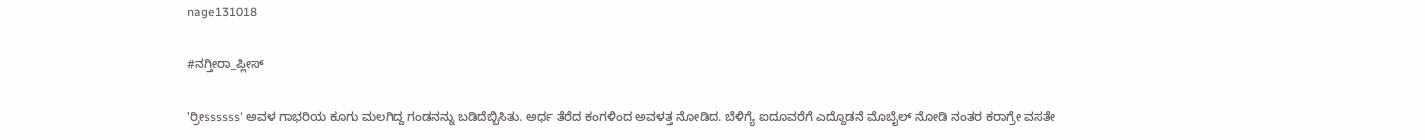nage131018

#ನಗ್ತೀರಾ_ಪ್ಲೀಸ್

'ರ್ರೀssssss' ಅವಳ ಗಾಭರಿಯ ಕೂಗು ಮಲಗಿದ್ದ ಗಂಡನನ್ನು ಬಡಿದೆಬ್ಬಿಸಿತು. ಅರ್ಧ ತೆರೆದ ಕಂಗಳಿಂದ ಅವಳತ್ತ ನೋಡಿದ. ಬೆಳಿಗ್ಯೆ ಐದೂವರೆಗೆ ಎದ್ದೊಡನೆ ಮೊಬೈಲ್ ನೋಡಿ ನಂತರ ಕರಾಗ್ರೇ ವಸತೇ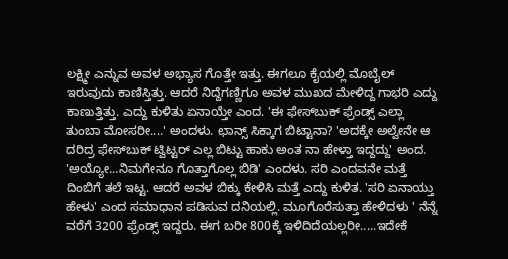ಲಕ್ಷ್ಮೀ ಎನ್ನುವ ಅವಳ ಅಭ್ಯಾಸ ಗೊತ್ತೇ ಇತ್ತು. ಈಗಲೂ ಕೈಯಲ್ಲಿ ಮೊಬೈಲ್ ಇರುವುದು ಕಾಣಿಸ್ತಿತ್ತು. ಆದರೆ ನಿದ್ದೆಗಣ್ಣಿಗೂ ಅವಳ ಮುಖದ ಮೇಳಿದ್ದ ಗಾಭರಿ ಎದ್ದು ಕಾಣುತ್ತಿತ್ತು. ಎದ್ದು ಕುಳಿತು ಏನಾಯ್ತೇ ಎಂದ. 'ಈ ಫೇಸ್‍ಬುಕ್ ಫ್ರೆಂಡ್ಸ್ ಎಲ್ಲಾ ತುಂಬಾ ಮೋಸರೀ....' ಅಂದಳು. ಛಾನ್ಸ್ ಸಿಕ್ಕಾಗ ಬಿಟ್ಟಾನಾ? 'ಅದಕ್ಕೇ ಅಲ್ವೇನೇ ಆ ದರಿದ್ರ ಫೇಸ್‍ಬುಕ್ ಟ್ವಿಟ್ಟರ್ ಎಲ್ಲ ಬಿಟ್ಟು ಹಾಕು ಅಂತ ನಾ ಹೇಳ್ತಾ ಇದ್ದದ್ದು' ಅಂದ. 'ಅಯ್ಯೋ...ನಿಮಗೇನೂ ಗೊತ್ತಾಗೊಲ್ಲ ಬಿಡಿ' ಎಂದಳು. ಸರಿ ಎಂದವನೇ ಮತ್ತೆ ದಿಂಬಿಗೆ ತಲೆ ಇಟ್ಟ. ಆದರೆ ಅವಳ ಬಿಕ್ಕು ಕೇಳಿಸಿ ಮತ್ತೆ ಎದ್ದು ಕುಳಿತ. 'ಸರಿ ಏನಾಯ್ತು ಹೇಳು' ಎಂದ ಸಮಾಧಾನ ಪಡಿಸುವ ದನಿಯಲ್ಲಿ. ಮೂಗೊರೆಸುತ್ತಾ ಹೇಳಿದಳು ' ನೆನ್ನೆ ವರೆಗೆ 3200 ಫ್ರೆಂಡ್ಸ್ ಇದ್ದರು. ಈಗ ಬರೀ 800ಕ್ಕೆ ಇಳಿದಿದೆಯಲ್ಲರೀ.....ಇದೇಕೆ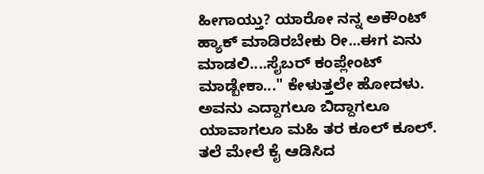ಹೀಗಾಯ್ತು? ಯಾರೋ ನನ್ನ ಅಕೌಂಟ್ ಹ್ಯಾಕ್ ಮಾಡಿರಬೇಕು ರೀ...ಈಗ ಏನು ಮಾಡಲಿ....ಸೈಬರ್ ಕಂಪ್ಲೇಂಟ್ ಮಾಡ್ಬೇಕಾ..." ಕೇಳುತ್ತಲೇ ಹೋದಳು. ಅವನು ಎದ್ದಾಗಲೂ ಬಿದ್ದಾಗಲೂ ಯಾವಾಗಲೂ ಮಹಿ ತರ ಕೂಲ್ ಕೂಲ್. ತಲೆ ಮೇಲೆ ಕೈ ಆಡಿಸಿದ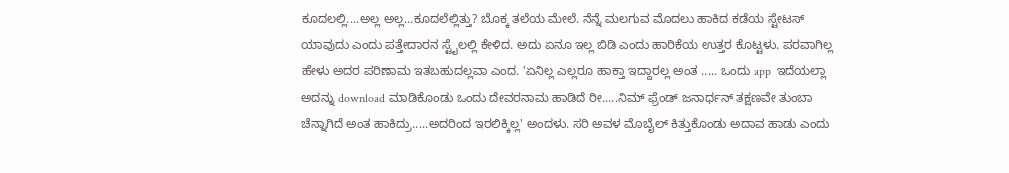ಕೂದಲಲ್ಲಿ....ಅಲ್ಲ ಅಲ್ಲ...ಕೂದಲೆಲ್ಲಿತ್ತು? ಬೊಕ್ಕ ತಲೆಯ ಮೇಲೆ. ನೆನ್ನೆ ಮಲಗುವ ಮೊದಲು ಹಾಕಿದ ಕಡೆಯ ಸ್ಟೇಟಸ್ ಯಾವುದು ಎಂದು ಪತ್ತೇದಾರನ ಸ್ಟೈಲಲ್ಲಿ ಕೇಳಿದ. ಅದು ಏನೂ ಇಲ್ಲ ಬಿಡಿ ಎಂದು ಹಾರಿಕೆಯ ಉತ್ತರ ಕೊಟ್ಟಳು. ಪರವಾಗಿಲ್ಲ ಹೇಳು ಅದರ ಪರಿಣಾಮ ಇತಬಹುದಲ್ಲವಾ ಎಂದ. 'ಏನಿಲ್ಲ ಎಲ್ಲರೂ ಹಾಕ್ತಾ ಇದ್ದಾರಲ್ಲ ಅಂತ ..... ಒಂದು app  ಇದೆಯಲ್ಲಾ ಅದನ್ನು download ಮಾಡಿಕೊಂಡು ಒಂದು ದೇವರನಾಮ ಹಾಡಿದೆ ರೀ.....ನಿಮ್ ಫ್ರೆಂಡ್ ಜನಾರ್ಧನ್ ತಕ್ಷಣವೇ ತುಂಬಾ ಚೆನ್ನಾಗಿದೆ ಅಂತ ಹಾಕಿದ್ರು.....ಅದರಿಂದ ಇರಲಿಕ್ಕಿಲ್ಲ' ಅಂದಳು. ಸರಿ ಅವಳ ಮೊಬೈಲ್ ಕಿತ್ತುಕೊಂಡು ಅದಾವ ಹಾಡು ಎಂದು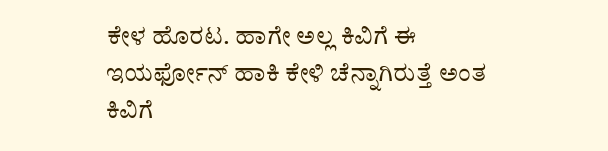ಕೇಳ ಹೊರಟ. ಹಾಗೇ ಅಲ್ಲ ಕಿವಿಗೆ ಈ ಇಯರ್ಫೋನ್ ಹಾಕಿ ಕೇಳಿ ಚೆನ್ನಾಗಿರುತ್ತೆ ಅಂತ ಕಿವಿಗೆ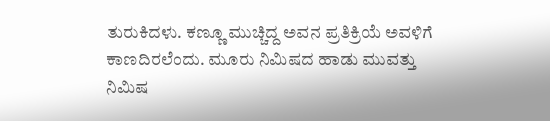ತುರುಕಿದಳು. ಕಣ್ಣೂ ಮುಚ್ಚಿದ್ದ ಅವನ ಪ್ರತಿಕ್ರಿಯೆ ಅವಳಿಗೆ ಕಾಣದಿರಲೆಂದು. ಮೂರು ನಿಮಿಷದ ಹಾಡು ಮುವತ್ತು ನಿಮಿಷ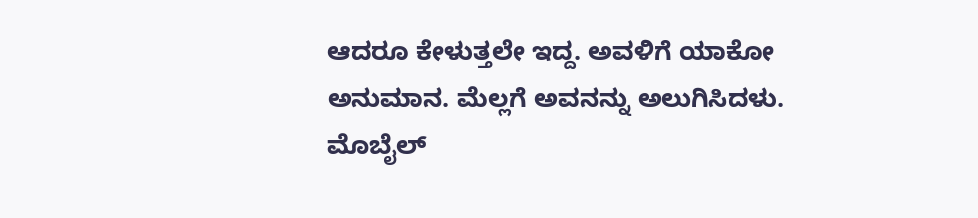ಆದರೂ ಕೇಳುತ್ತಲೇ ಇದ್ದ. ಅವಳಿಗೆ ಯಾಕೋ ಅನುಮಾನ. ಮೆಲ್ಲಗೆ ಅವನನ್ನು ಅಲುಗಿಸಿದಳು. ಮೊಬೈಲ್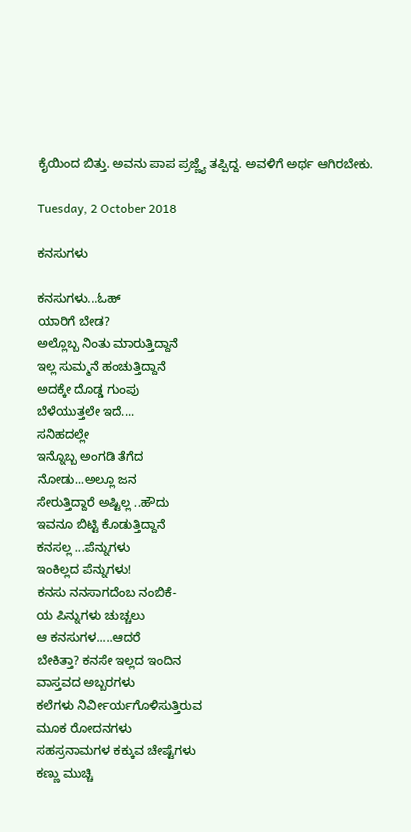ಕೈಯಿಂದ ಬಿತ್ತು. ಅವನು ಪಾಪ ಪ್ರಜ್ಣ್ಯೆ ತಪ್ಪಿದ್ದ. ಅವಳಿಗೆ ಅರ್ಥ ಆಗಿರಬೇಕು.

Tuesday, 2 October 2018

ಕನಸುಗಳು

ಕನಸುಗಳು...ಓಹ್
ಯಾರಿಗೆ ಬೇಡ?
ಅಲ್ಲೊಬ್ಬ ನಿಂತು ಮಾರುತ್ತಿದ್ದಾನೆ
ಇಲ್ಲ ಸುಮ್ಮನೆ ಹಂಚುತ್ತಿದ್ದಾನೆ
ಅದಕ್ಕೇ ದೊಡ್ಡ ಗುಂಪು
ಬೆಳೆಯುತ್ತಲೇ ಇದೆ....
ಸನಿಹದಲ್ಲೇ
ಇನ್ನೊಬ್ಬ ಅಂಗಡಿ ತೆಗೆದ
ನೋಡು...ಅಲ್ಲೂ ಜನ
ಸೇರುತ್ತಿದ್ದಾರೆ ಅಷ್ಟಿಲ್ಲ ..ಹೌದು
ಇವನೂ ಬಿಟ್ಟಿ ಕೊಡುತ್ತಿದ್ದಾನೆ
ಕನಸಲ್ಲ ...ಪೆನ್ನುಗಳು
ಇಂಕಿಲ್ಲದ ಪೆನ್ನುಗಳು!
ಕನಸು ನನಸಾಗದೆಂಬ ನಂಬಿಕೆ-
ಯ ಪಿನ್ನುಗಳು ಚುಚ್ಚಲು
ಆ ಕನಸುಗಳ.....ಆದರೆ
ಬೇಕಿತ್ತಾ? ಕನಸೇ ಇಲ್ಲದ ಇಂದಿನ
ವಾಸ್ತವದ ಅಬ್ಬರಗಳು
ಕಲೆಗಳು ನಿರ್ವೀರ್ಯಗೊಳಿಸುತ್ತಿರುವ
ಮೂಕ ರೋದನಗಳು
ಸಹಸ್ರನಾಮಗಳ ಕಕ್ಕುವ ಚೇಷ್ಟೆಗಳು
ಕಣ್ಣು ಮುಚ್ಚಿ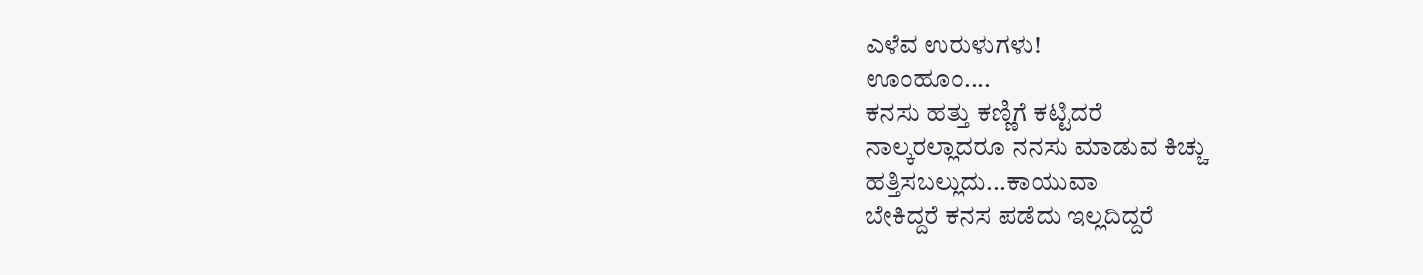ಎಳೆವ ಉರುಳುಗಳು!
ಊಂಹೂಂ....
ಕನಸು ಹತ್ತು ಕಣ್ಣಿಗೆ ಕಟ್ಟಿದರೆ
ನಾಲ್ಕರಲ್ಲಾದರೂ ನನಸು ಮಾಡುವ ಕಿಚ್ಚು
ಹತ್ತಿಸಬಲ್ಲುದು...ಕಾಯುವಾ
ಬೇಕಿದ್ದರೆ ಕನಸ ಪಡೆದು ಇಲ್ಲದಿದ್ದರೆ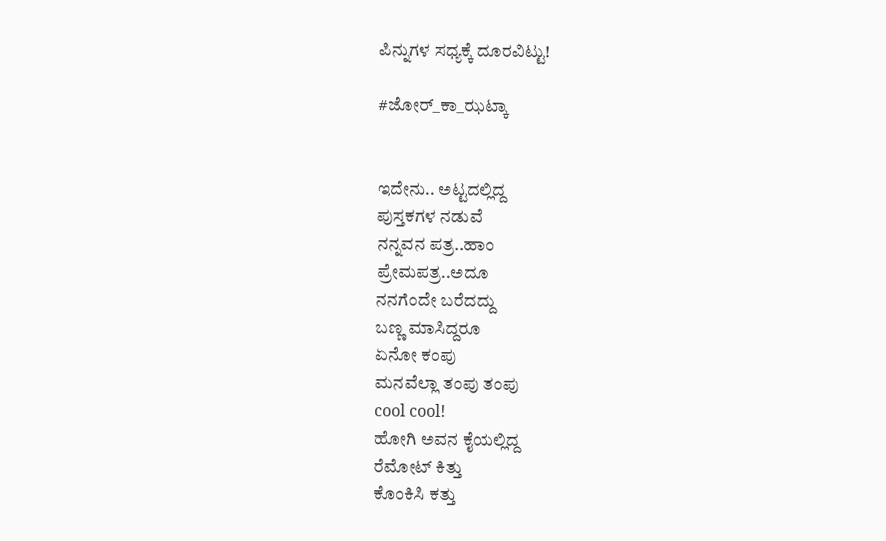ಪಿನ್ನುಗಳ ಸಧ್ಯಕ್ಕೆ ದೂರವಿಟ್ಟು!

#ಜೋರ್_ಕಾ_ಝಟ್ಕಾ


ಇದೇನು.. ಅಟ್ಟದಲ್ಲಿದ್ದ
ಪುಸ್ತಕಗಳ ನಡುವೆ
ನನ್ನವನ ಪತ್ರ..ಹಾಂ
ಪ್ರೇಮಪತ್ರ..ಅದೂ
ನನಗೆಂದೇ ಬರೆದದ್ದು
ಬಣ್ಣ ಮಾಸಿದ್ದರೂ
ಏನೋ ಕಂಪು
ಮನವೆಲ್ಲಾ ತಂಪು ತಂಪು
cool cool!
ಹೋಗಿ ಅವನ ಕೈಯಲ್ಲಿದ್ದ
ರೆಮೋಟ್ ಕಿತ್ತು
ಕೊಂಕಿಸಿ ಕತ್ತು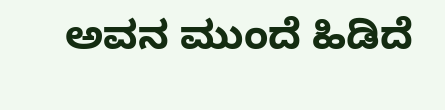ಅವನ ಮುಂದೆ ಹಿಡಿದೆ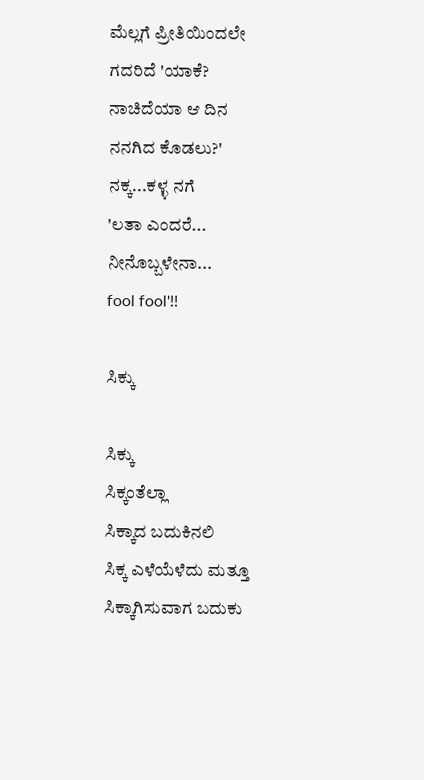ಮೆಲ್ಲಗೆ ಪ್ರೀತಿಯಿಂದಲೇ
ಗದರಿದೆ 'ಯಾಕೆ?
ನಾಚಿದೆಯಾ ಆ ದಿನ
ನನಗಿದ ಕೊಡಲು?'
ನಕ್ಕ...ಕಳ್ಳ ನಗೆ
'ಲತಾ ಎಂದರೆ...
ನೀನೊಬ್ಬಳೇನಾ...
fool fool'!!

ಸಿಕ್ಕು

ಸಿಕ್ಕು
ಸಿಕ್ಕಂತೆಲ್ಲಾ
ಸಿಕ್ಕಾದ ಬದುಕಿನಲಿ
ಸಿಕ್ಕ ಎಳೆಯೆಳೆದು ಮತ್ತೂ
ಸಿಕ್ಕಾಗಿಸುವಾಗ ಬದುಕು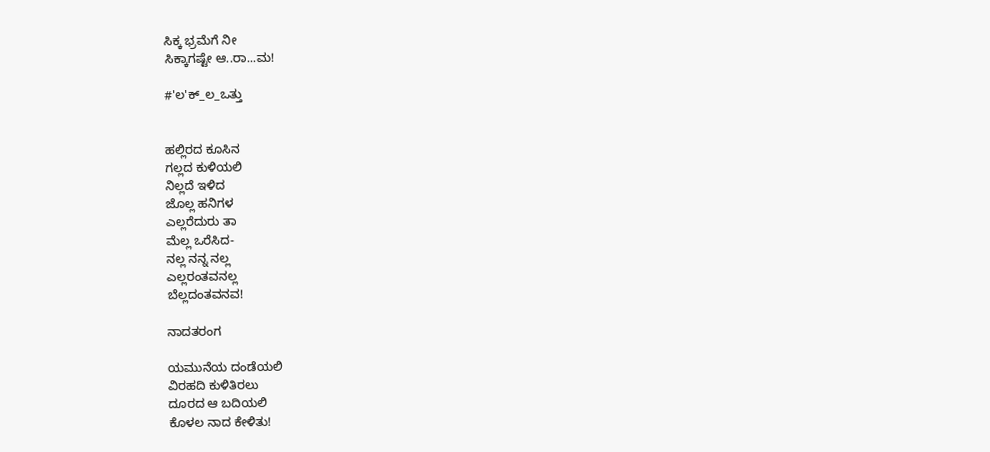ಸಿಕ್ಕ ಭ್ರಮೆಗೆ ನೀ
ಸಿಕ್ಕಾಗಷ್ಟೇ ಆ..ರಾ...ಮ!

#'ಲ'ಕ್_ಲ_ಒತ್ತು


ಹಲ್ಲಿರದ ಕೂಸಿನ
ಗಲ್ಲದ ಕುಳಿಯಲಿ
ನಿಲ್ಲದೆ ಇಳಿದ
ಜೊಲ್ಲ ಹನಿಗಳ
ಎಲ್ಲರೆದುರು ತಾ
ಮೆಲ್ಲ ಒರೆಸಿದ-
ನಲ್ಲ ನನ್ನ ನಲ್ಲ
ಎಲ್ಲರಂತವನಲ್ಲ
ಬೆಲ್ಲದಂತವನವ!

ನಾದತರಂಗ

ಯಮುನೆಯ ದಂಡೆಯಲಿ
ವಿರಹದಿ ಕುಳಿತಿರಲು
ದೂರದ ಆ ಬದಿಯಲಿ
ಕೊಳಲ ನಾದ ಕೇಳಿತು!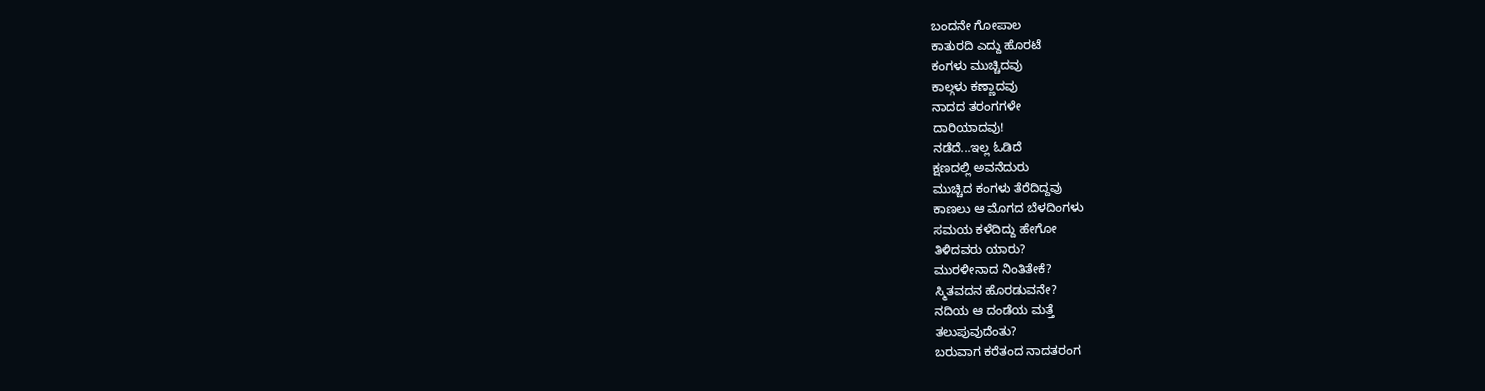ಬಂದನೇ ಗೋಪಾಲ
ಕಾತುರದಿ ಎದ್ದು ಹೊರಟೆ
ಕಂಗಳು ಮುಚ್ಚಿದವು
ಕಾಲ್ಗಳು ಕಣ್ಣಾದವು
ನಾದದ ತರಂಗಗಳೇ
ದಾರಿಯಾದವು!
ನಡೆದೆ...ಇಲ್ಲ ಓಡಿದೆ
ಕ್ಷಣದಲ್ಲಿ ಅವನೆದುರು
ಮುಚ್ಚಿದ ಕಂಗಳು ತೆರೆದಿದ್ದವು
ಕಾಣಲು ಆ ಮೊಗದ ಬೆಳದಿಂಗಳು
ಸಮಯ ಕಳೆದಿದ್ದು ಹೇಗೋ
ತಿಳಿದವರು ಯಾರು?
ಮುರಳೀನಾದ ನಿಂತಿತೇಕೆ?
ಸ್ಮಿತವದನ ಹೊರಡುವನೇ?
ನದಿಯ ಆ ದಂಡೆಯ ಮತ್ತೆ
ತಲುಪುವುದೆಂತು?
ಬರುವಾಗ ಕರೆತಂದ ನಾದತರಂಗ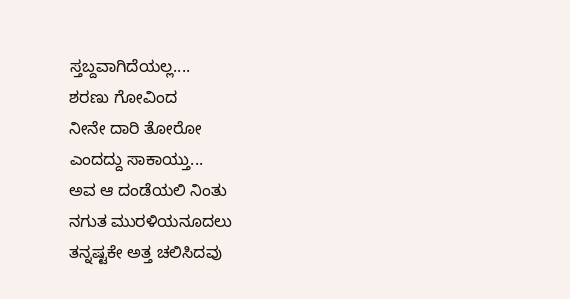ಸ್ತಬ್ದವಾಗಿದೆಯಲ್ಲ....
ಶರಣು ಗೋವಿಂದ
ನೀನೇ ದಾರಿ ತೋರೋ
ಎಂದದ್ದು ಸಾಕಾಯ್ತು...
ಅವ ಆ ದಂಡೆಯಲಿ ನಿಂತು
ನಗುತ ಮುರಳಿಯನೂದಲು
ತನ್ನಷ್ಟಕೇ ಅತ್ತ ಚಲಿಸಿದವು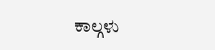ಕಾಲ್ಗಳು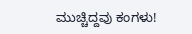ಮುಚ್ಚಿದ್ದವು ಕಂಗಳು!